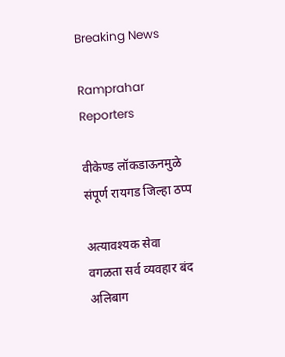Breaking News

Ramprahar Reporters

वीकेण्ड लॉकडाऊनमुळे संपूर्ण रायगड जिल्हा ठप्प

अत्यावश्यक सेवा वगळता सर्व व्यवहार बंद अलिबाग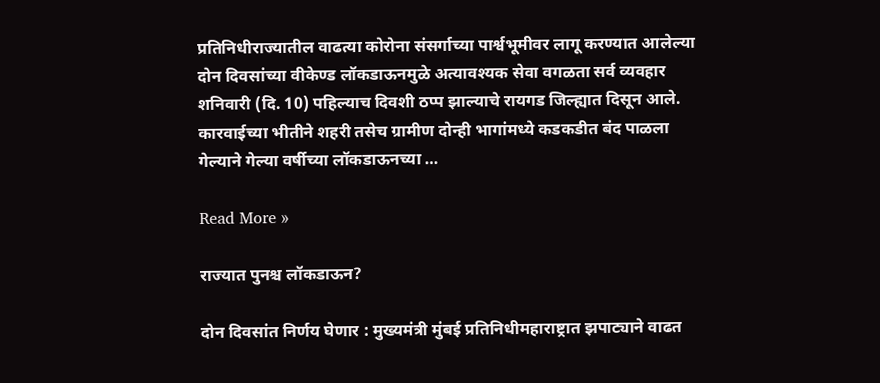प्रतिनिधीराज्यातील वाढत्या कोरोना संसर्गाच्या पार्श्वभूमीवर लागू करण्यात आलेल्या दोन दिवसांच्या वीकेण्ड लॉकडाऊनमुळे अत्यावश्यक सेवा वगळता सर्व व्यवहार शनिवारी (दि. 10) पहिल्याच दिवशी ठप्प झाल्याचे रायगड जिल्ह्यात दिसून आले. कारवाईच्या भीतीने शहरी तसेच ग्रामीण दोन्ही भागांमध्ये कडकडीत बंद पाळला गेल्याने गेल्या वर्षीच्या लॉकडाऊनच्या …

Read More »

राज्यात पुनश्च लॉकडाऊन?

दोन दिवसांत निर्णय घेणार : मुख्यमंत्री मुंबई प्रतिनिधीमहाराष्ट्रात झपाट्याने वाढत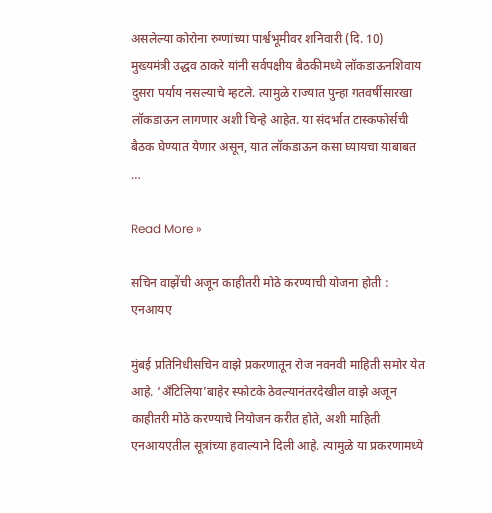असलेल्या कोरोना रुग्णांच्या पार्श्वभूमीवर शनिवारी (दि. 10) मुख्यमंत्री उद्धव ठाकरे यांनी सर्वपक्षीय बैठकीमध्ये लॉकडाऊनशिवाय दुसरा पर्याय नसल्याचे म्हटले. त्यामुळे राज्यात पुन्हा गतवर्षीसारखा लॉकडाऊन लागणार अशी चिन्हे आहेत. या संदर्भात टास्कफोर्सची बैठक घेण्यात येणार असून, यात लॉकडाऊन कसा घ्यायचा याबाबत …

Read More »

सचिन वाझेंची अजून काहीतरी मोठे करण्याची योजना होती : एनआयए

मुंबई प्रतिनिधीसचिन वाझे प्रकरणातून रोज नवनवी माहिती समोर येत आहे. ‘अँटिलिया’बाहेर स्फोटके ठेवल्यानंतरदेखील वाझे अजून काहीतरी मोठे करण्याचे नियोजन करीत होते, अशी माहिती एनआयएतील सूत्रांच्या हवाल्याने दिली आहे. त्यामुळे या प्रकरणामध्ये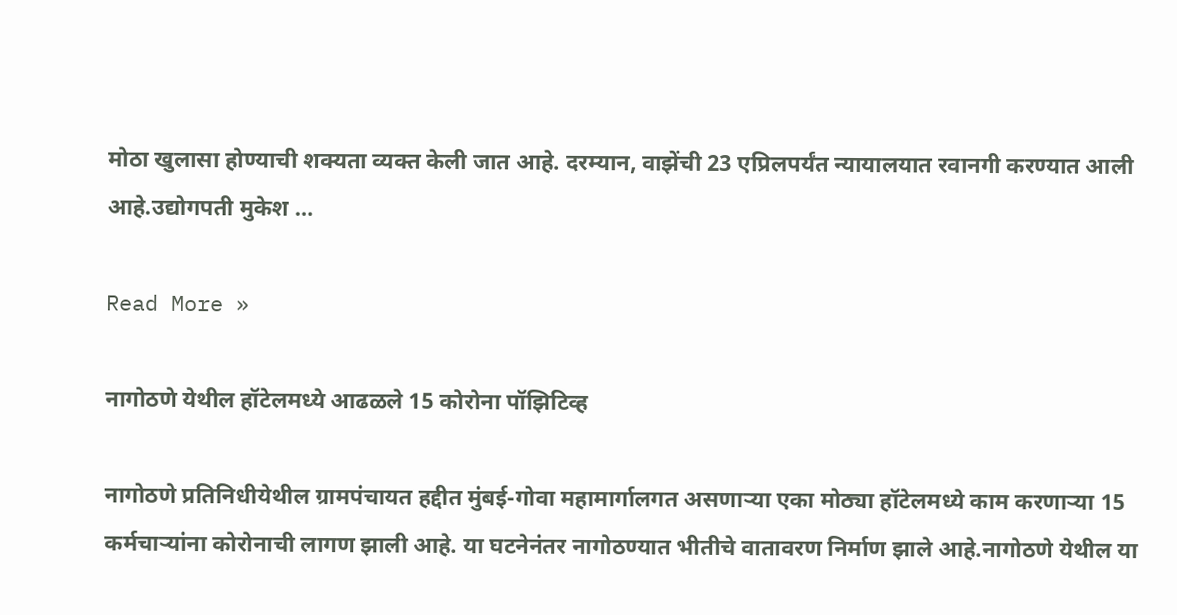मोठा खुलासा होण्याची शक्यता व्यक्त केली जात आहे. दरम्यान, वाझेंची 23 एप्रिलपर्यंत न्यायालयात रवानगी करण्यात आली आहे.उद्योगपती मुकेश …

Read More »

नागोठणे येथील हॉटेलमध्ये आढळले 15 कोरोना पॉझिटिव्ह

नागोठणे प्रतिनिधीयेथील ग्रामपंचायत हद्दीत मुंबई-गोवा महामार्गालगत असणार्‍या एका मोठ्या हॉटेलमध्ये काम करणार्‍या 15 कर्मचार्‍यांना कोरोनाची लागण झाली आहे. या घटनेनंतर नागोठण्यात भीतीचे वातावरण निर्माण झाले आहे.नागोठणे येथील या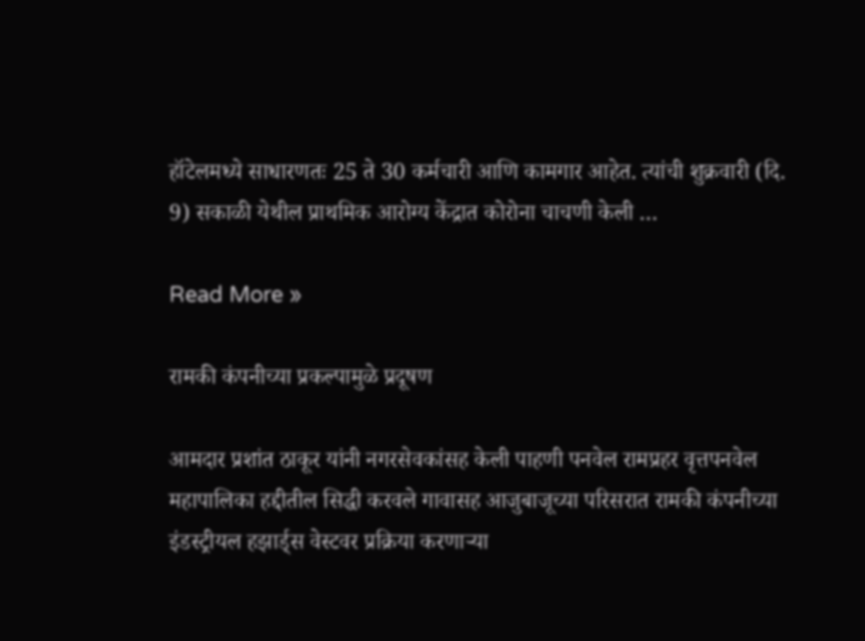हॉटेलमध्ये साधारणतः 25 ते 30 कर्मचारी आणि कामगार आहेत. त्यांची शुक्रवारी (दि. 9) सकाळी येथील प्राथमिक आरोग्य केंद्रात कोरोना चाचणी केली …

Read More »

रामकी कंपनीच्या प्रकल्पामुळे प्रदूषण

आमदार प्रशांत ठाकूर यांनी नगरसेवकांसह केली पाहणी पनवेल रामप्रहर वृत्तपनवेल महापालिका हद्दीतील सिद्धी करवले गावासह आजुबाजूच्या परिसरात रामकी कंपनीच्या इंडस्ट्रीयल हझार्ड्स वेस्टवर प्रक्रिया करणार्‍या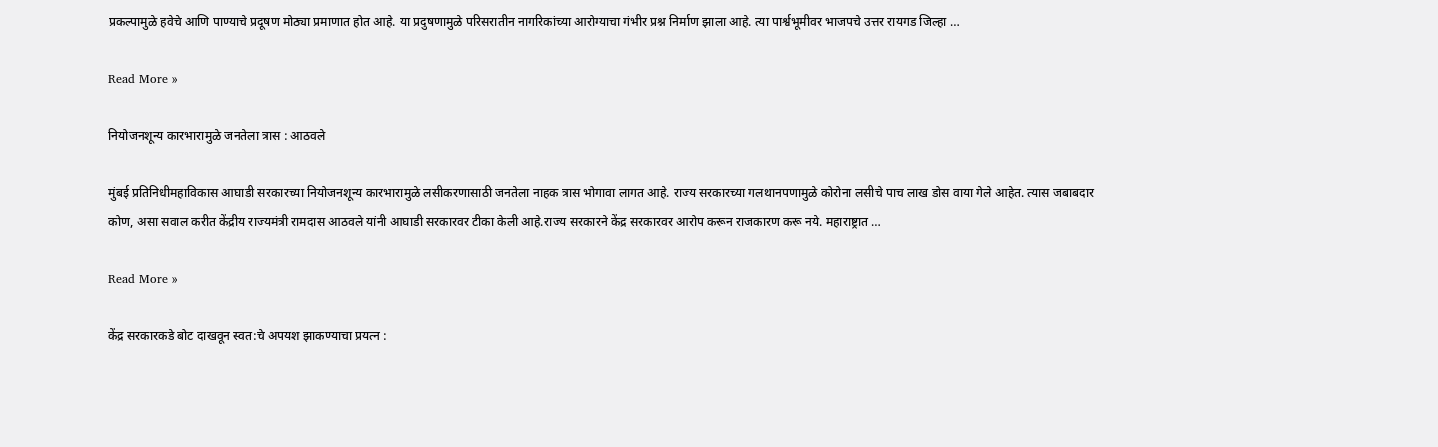प्रकल्पामुळे हवेचे आणि पाण्याचे प्रदूषण मोठ्या प्रमाणात होत आहे. या प्रदुषणामुळे परिसरातीन नागरिकांच्या आरोग्याचा गंभीर प्रश्न निर्माण झाला आहे. त्या पार्श्वभूमीवर भाजपचे उत्तर रायगड जिल्हा …

Read More »

नियोजनशून्य कारभारामुळे जनतेला त्रास : आठवले

मुंबई प्रतिनिधीमहाविकास आघाडी सरकारच्या नियोजनशून्य कारभारामुळे लसीकरणासाठी जनतेला नाहक त्रास भोगावा लागत आहे. राज्य सरकारच्या गलथानपणामुळे कोरोना लसीचे पाच लाख डोस वाया गेले आहेत. त्यास जबाबदार कोण, असा सवाल करीत केंद्रीय राज्यमंत्री रामदास आठवले यांनी आघाडी सरकारवर टीका केली आहे.राज्य सरकारने केंद्र सरकारवर आरोप करून राजकारण करू नये. महाराष्ट्रात …

Read More »

केंद्र सरकारकडे बोट दाखवून स्वत:चे अपयश झाकण्याचा प्रयत्न :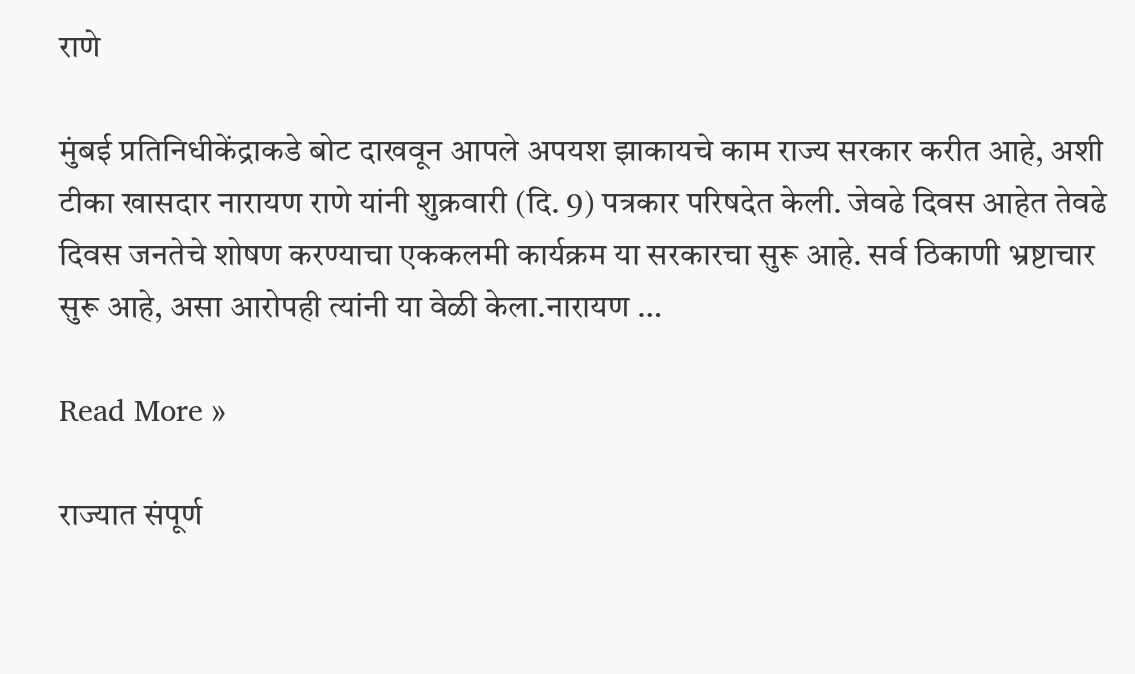राणे

मुंबई प्रतिनिधीकेंद्राकडे बोट दाखवून आपले अपयश झाकायचे काम राज्य सरकार करीत आहे, अशी टीका खासदार नारायण राणे यांनी शुक्रवारी (दि. 9) पत्रकार परिषदेत केली. जेवढे दिवस आहेत तेवढे दिवस जनतेचे शोषण करण्याचा एककलमी कार्यक्रम या सरकारचा सुरू आहे. सर्व ठिकाणी भ्रष्टाचार सुरू आहे, असा आरोपही त्यांनी या वेळी केला.नारायण …

Read More »

राज्यात संपूर्ण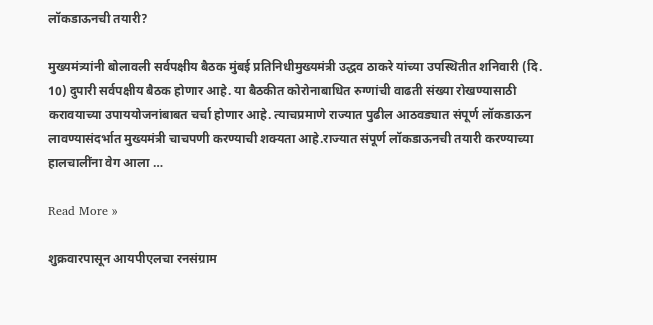लॉकडाऊनची तयारी?

मुख्यमंत्र्यांनी बोलावली सर्वपक्षीय बैठक मुंबई प्रतिनिधीमुख्यमंत्री उद्धव ठाकरे यांच्या उपस्थितीत शनिवारी (दि. 10) दुपारी सर्वपक्षीय बैठक होणार आहे. या बैठकीत कोरोनाबाधित रुग्णांची वाढती संख्या रोखण्यासाठी करावयाच्या उपाययोजनांबाबत चर्चा होणार आहे. त्याचप्रमाणे राज्यात पुढील आठवड्यात संपूर्ण लॉकडाऊन लावण्यासंदर्भात मुख्यमंत्री चाचपणी करण्याची शक्यता आहे.राज्यात संपूर्ण लॉकडाऊनची तयारी करण्याच्या हालचालींना वेग आला …

Read More »

शुक्रवारपासून आयपीएलचा रनसंग्राम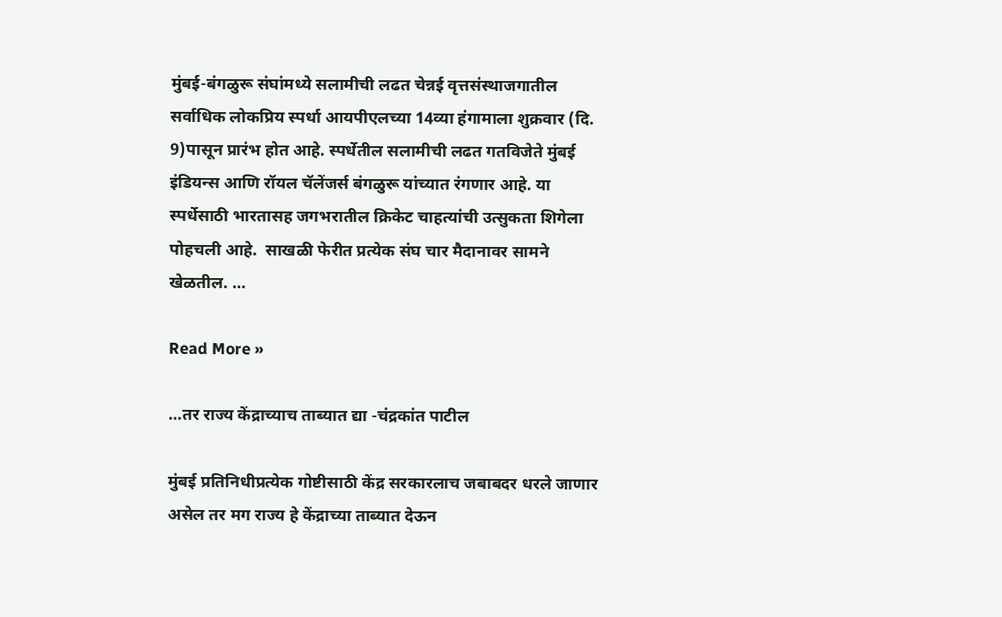मुंबई-बंगळुरू संघांमध्ये सलामीची लढत चेन्नई वृत्तसंस्थाजगातील सर्वाधिक लोकप्रिय स्पर्धा आयपीएलच्या 14व्या हंगामाला शुक्रवार (दि. 9)पासून प्रारंभ होत आहे. स्पर्धेतील सलामीची लढत गतविजेते मुंबई इंडियन्स आणि रॉयल चॅलेंजर्स बंगळुरू यांच्यात रंगणार आहे. या स्पर्धेसाठी भारतासह जगभरातील क्रिकेट चाहत्यांची उत्सुकता शिगेला पोहचली आहे.  साखळी फेरीत प्रत्येक संघ चार मैदानावर सामने खेळतील. …

Read More »

…तर राज्य केंद्राच्याच ताब्यात द्या -चंद्रकांत पाटील

मुंबई प्रतिनिधीप्रत्येक गोष्टीसाठी केंद्र सरकारलाच जबाबदर धरले जाणार असेल तर मग राज्य हे केंद्राच्या ताब्यात देऊन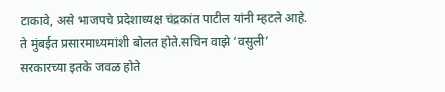टाकावे, असे भाजपचे प्रदेशाध्यक्ष चंद्रकांत पाटील यांनी म्हटले आहे. ते मुंबईत प्रसारमाध्यमांशी बोलत होते.सचिन वाझे ‘वसुली’ सरकारच्या इतके जवळ होते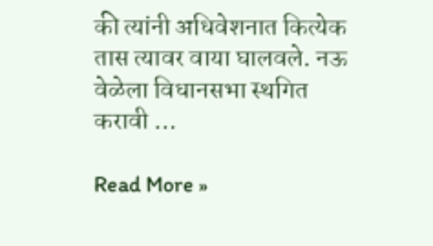की त्यांनी अधिवेशनात कित्येक तास त्यावर वाया घालवले. नऊ वेळेला विधानसभा स्थगित करावी …

Read More »